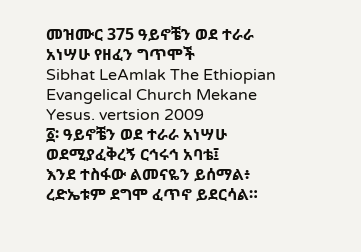መዝሙር 375 ዓይኖቼን ወደ ተራራ አነሣሁ የዘፈን ግጥሞች
Sibhat LeAmlak The Ethiopian Evangelical Church Mekane Yesus. vertsion 2009
፩፡ ዓይኖቼን ወደ ተራራ አነሣሁ
ወደሚያፈቅረኝ ርኅሩኅ አባቴ፤
እንደ ተስፋው ልመናዬን ይሰማል፥
ረድኤቱም ደግሞ ፈጥኖ ይደርሳል።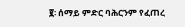፪፡ ሰማይ ምድር ባሕርንም የፈጠረ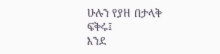ሁሉን የያዘ በታላቅ ፍቅሩ፤
እንደ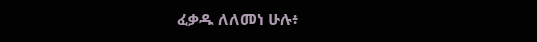ፈቃዱ ለለመነ ሁሉ፥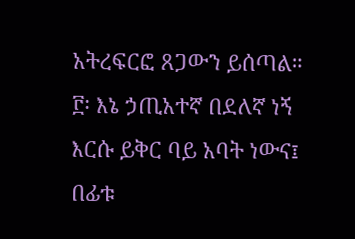አትረፍርፎ ጸጋውን ይሰጣል።
፫፡ እኔ ኃጢአተኛ በደለኛ ነኝ
እርሱ ይቅር ባይ አባት ነውና፤
በፊቱ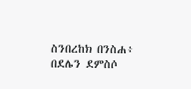ስንበረከክ በንስሐ፥
በደሌን ደምስሶ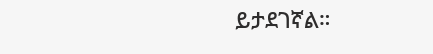ይታደገኛል።